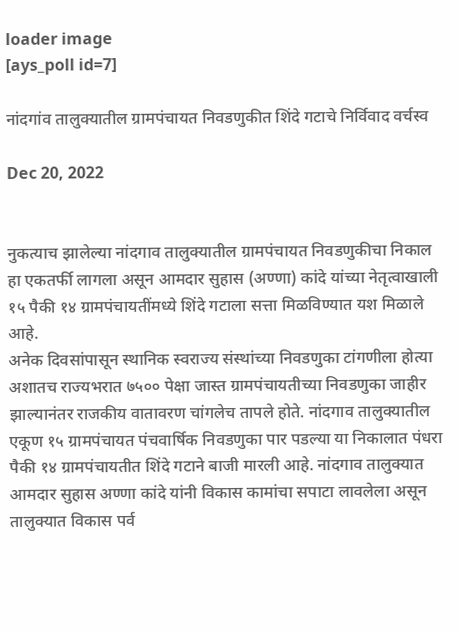loader image
[ays_poll id=7]

नांदगांव तालुक्यातील ग्रामपंचायत निवडणुकीत शिंदे गटाचे निर्विवाद वर्चस्व

Dec 20, 2022


नुकत्याच झालेल्या नांदगाव तालुक्यातील ग्रामपंचायत निवडणुकीचा निकाल हा एकतर्फी लागला असून आमदार सुहास (अण्णा) कांदे यांच्या नेतृत्वाखाली १५ पैकी १४ ग्रामपंचायतींमध्ये शिंदे गटाला सत्ता मिळविण्यात यश मिळाले आहे.
अनेक दिवसांपासून स्थानिक स्वराज्य संस्थांच्या निवडणुका टांगणीला होत्या अशातच राज्यभरात ७५०० पेक्षा जास्त ग्रामपंचायतीच्या निवडणुका जाहीर झाल्यानंतर राजकीय वातावरण चांगलेच तापले होते. नांदगाव तालुक्यातील एकूण १५ ग्रामपंचायत पंचवार्षिक निवडणुका पार पडल्या या निकालात पंधरा पैकी १४ ग्रामपंचायतीत शिंदे गटाने बाजी मारली आहे. नांदगाव तालुक्यात आमदार सुहास अण्णा कांदे यांनी विकास कामांचा सपाटा लावलेला असून तालुक्यात विकास पर्व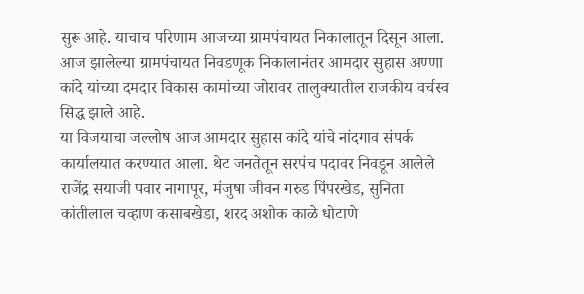सुरू आहे. याचाच परिणाम आजच्या ग्रामपंचायत निकालातून दिसून आला. आज झालेल्या ग्रामपंचायत निवडणूक निकालानंतर आमदार सुहास अण्णा कांदे यांच्या दमदार विकास कामांच्या जोरावर तालुक्यातील राजकीय वर्चस्व सिद्ध झाले आहे.
या विजयाचा जल्लोष आज आमदार सुहास कांदे यांचे नांदगाव संपर्क कार्यालयात करण्यात आला. थेट जनतेतून सरपंच पदावर निवडून आलेले राजेंद्र सयाजी पवार नागापूर, मंजुषा जीवन गरुड पिंपरखेड, सुनिता कांतीलाल चव्हाण कसाबखेडा, शरद अशोक काळे धोटाणे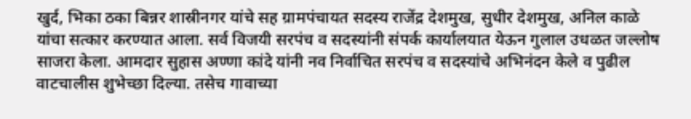खुर्द, भिका ठका बिन्नर शास्रीनगर यांचे सह ग्रामपंचायत सदस्य राजेंद्र देशमुख, सुधीर देशमुख, अनिल काळे यांचा सत्कार करण्यात आला. सर्व विजयी सरपंच व सदस्यांनी संपर्क कार्यालयात येऊन गुलाल उधळत जल्लोष साजरा केला. आमदार सुहास अण्णा कांदे यांनी नव निर्वाचित सरपंच व सदस्यांचे अभिनंदन केले व पुढील वाटचालीस शुभेच्छा दिल्या. तसेच गावाच्या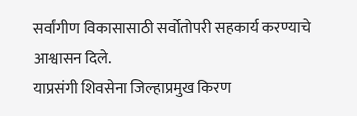सर्वांगीण विकासासाठी सर्वोतोपरी सहकार्य करण्याचे आश्वासन दिले.
याप्रसंगी शिवसेना जिल्हाप्रमुख किरण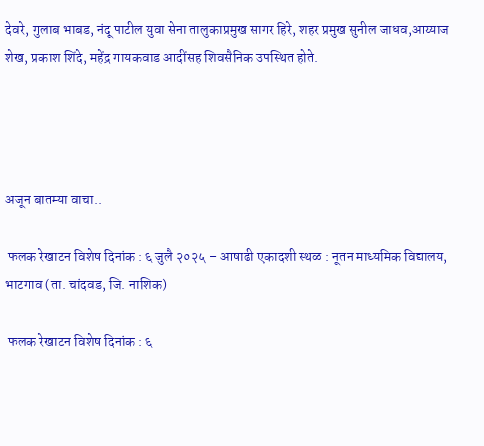देवरे, गुलाब भाबड, नंदू पाटील युवा सेना तालुकाप्रमुख सागर हिरे, शहर प्रमुख सुनील जाधव,आय्याज शेख, प्रकाश शिंदे, महेंद्र गायकवाड आदींसह शिवसैनिक उपस्थित होते.




अजून बातम्या वाचा..

 फलक रेखाटन विशेष दिनांक : ६ जुलै २०२५ – आषाढी एकादशी स्थळ : नूतन माध्यमिक विद्यालय, भाटगाव (ता. चांदवड, जि. नाशिक)

 फलक रेखाटन विशेष दिनांक : ६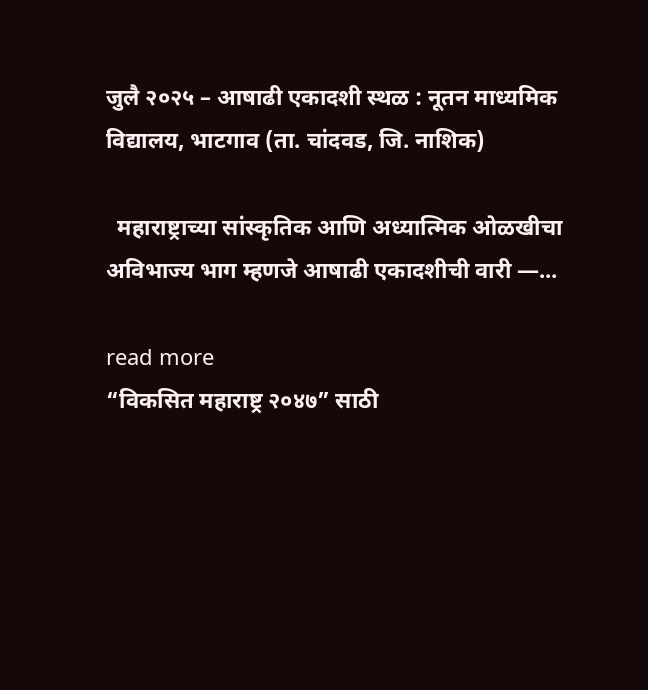जुलै २०२५ – आषाढी एकादशी स्थळ : नूतन माध्यमिक विद्यालय, भाटगाव (ता. चांदवड, जि. नाशिक)

  महाराष्ट्राच्या सांस्कृतिक आणि अध्यात्मिक ओळखीचा अविभाज्य भाग म्हणजे आषाढी एकादशीची वारी —...

read more
“विकसित महाराष्ट्र २०४७” साठी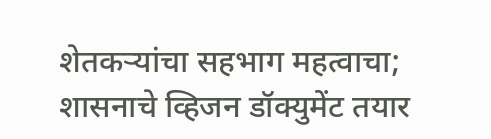शेतकऱ्यांचा सहभाग महत्वाचा; शासनाचे व्हिजन डॉक्युमेंट तयार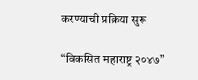करण्याची प्रक्रिया सुरू

“विकसित महाराष्ट्र २०४७”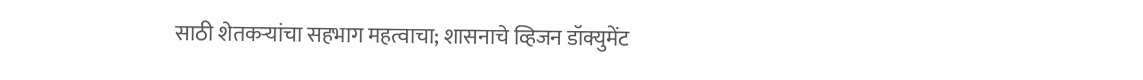साठी शेतकऱ्यांचा सहभाग महत्वाचा; शासनाचे व्हिजन डॉक्युमेंट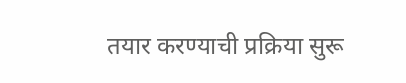तयार करण्याची प्रक्रिया सुरू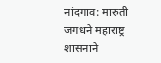नांदगाव: मारुती जगधने महाराष्ट्र शासनाने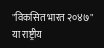"विकसित भारत २०४७" या राष्ट्रीय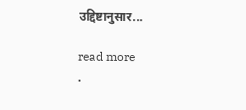उद्दिष्टानुसार...

read more
.